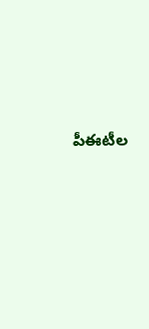పీఈటీల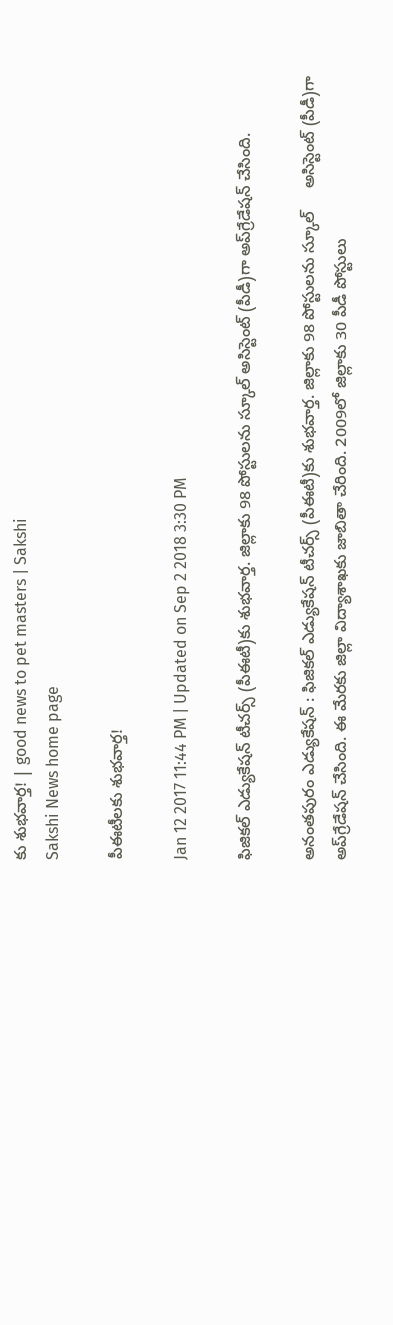కు శుభవార్త! | good news to pet masters | Sakshi
Sakshi News home page

పీఈటీలకు శుభవార్త!

Jan 12 2017 11:44 PM | Updated on Sep 2 2018 3:30 PM

ఫిజికల్‌ ఎడ్యుకేషన్‌ టీచర్స్‌ (పీఈటీ)కు శుభవార్త. జిల్లాకు 98 పోస్టులను స్కూల్‌ అసిస్టెంట్‌ (పీడీ)గా అప్‌గ్రేడేషన్‌ చేసింది.

అనంతపురం ఎడ్యుకేషన్‌ : ఫిజికల్‌ ఎడ్యుకేషన్‌ టీచర్స్‌ (పీఈటీ)కు శుభవార్త. జిల్లాకు 98 పోస్టులను స్కూల్‌     అసిస్టెంట్‌ (పీడీ)గా అప్‌గ్రేడేషన్‌ చేసింది. ఈ మేరకు జిల్లా విద్యాశాఖకు జాబితా చేరింది. 2009లో జిల్లాకు 30 పీడీ పోస్టులు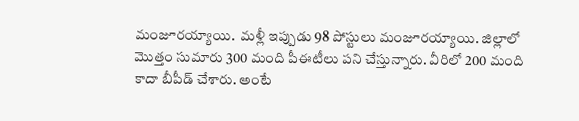మంజూరయ్యాయి.  మళ్లీ ఇప్పుడు 98 పోస్టులు మంజూరయ్యాయి. జిల్లాలో మొత్తం సుమారు 300 మంది పీఈటీలు పని చేస్తున్నారు. వీరిలో 200 మంది కాదా బీపీడ్‌ చేశారు. అంటే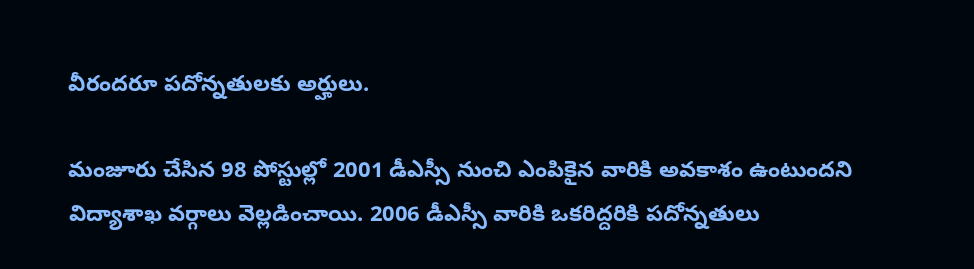వీరందరూ పదోన్నతులకు అర్హులు.

మంజూరు చేసిన 98 పోస్టుల్లో 2001 డీఎస్సీ నుంచి ఎంపికైన వారికి అవకాశం ఉంటుందని విద్యాశాఖ వర్గాలు వెల్లడించాయి. 2006 డీఎస్సీ వారికి ఒకరిద్దరికి పదోన్నతులు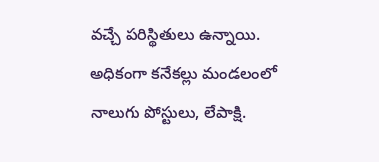వచ్చే పరిస్థితులు ఉన్నాయి. అధికంగా కనేకల్లు మండలంలో నాలుగు పోస్టులు, లేపాక్షి.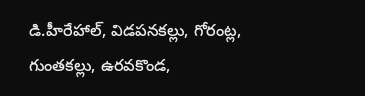డి.హీరేహాల్, విడపనకల్లు, గోరంట్ల, గుంతకల్లు, ఉరవకొండ,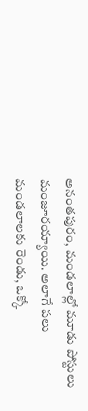అనంతపురం, మండలాల్లో మూడు పోస్టులు మంజూరయ్యాయి. అలాగే పలు మండలాలకు రెండు, ఒక్కో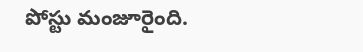పోస్టు మంజూరైంది.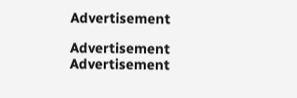Advertisement

Advertisement
Advertisement